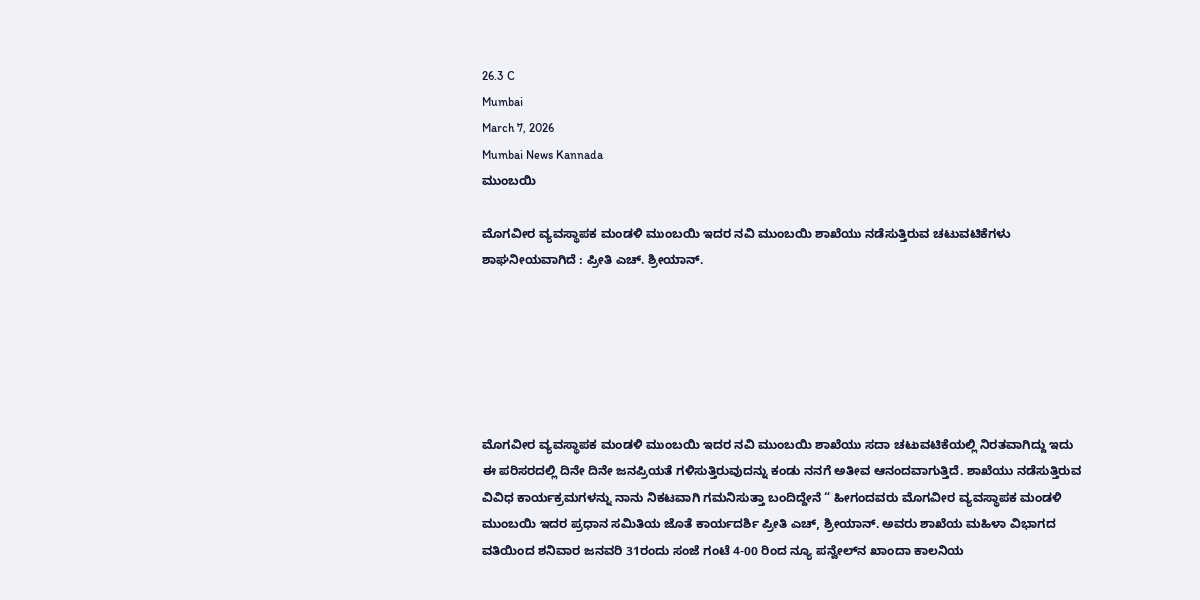26.3 C
Mumbai
March 7, 2026
Mumbai News Kannada
ಮುಂಬಯಿ

ಮೊಗವೀರ ವ್ಯವಸ್ಥಾಪಕ ಮಂಡಳಿ ಮುಂಬಯಿ ಇದರ ನವಿ ಮುಂಬಯಿ ಶಾಖೆಯು ನಡೆಸುತ್ತಿರುವ ಚಟುವಟಿಕೆಗಳು ಶಾಘನೀಯವಾಗಿದೆ : ಪ್ರೀತಿ ಎಚ್‌. ಶ್ರೀಯಾನ್‌.






ಮೊಗವೀರ ವ್ಯವಸ್ಥಾಪಕ ಮಂಡಳಿ ಮುಂಬಯಿ ಇದರ ನವಿ ಮುಂಬಯಿ ಶಾಖೆಯು ಸದಾ ಚಟುವಟಿಕೆಯಲ್ಲಿ ನಿರತವಾಗಿದ್ದು ಇದು ಈ ಪರಿಸರದಲ್ಲಿ ದಿನೇ ದಿನೇ ಜನಪ್ರಿಯತೆ ಗಳಿಸುತ್ತಿರುವುದನ್ನು ಕಂಡು ನನಗೆ ಅತೀವ ಆನಂದವಾಗುತ್ತಿದೆ. ಶಾಖೆಯು ನಡೆಸುತ್ತಿರುವ ವಿವಿಧ ಕಾರ್ಯಕ್ರಮಗಳನ್ನು ನಾನು ನಿಕಟವಾಗಿ ಗಮನಿಸುತ್ತಾ ಬಂದಿದ್ದೇನೆ “ ಹೀಗಂದವರು ಮೊಗವೀರ ವ್ಯವಸ್ಥಾಪಕ ಮಂಡಳಿ ಮುಂಬಯಿ ಇದರ ಪ್ರಧಾನ ಸಮಿತಿಯ ಜೊತೆ ಕಾರ್ಯದರ್ಶಿ ಪ್ರೀತಿ ಎಚ್‌, ಶ್ರೀಯಾನ್‌. ಅವರು ಶಾಖೆಯ ಮಹಿಳಾ ವಿಭಾಗದ ವತಿಯಿಂದ ಶನಿವಾರ ಜನವರಿ 31ರಂದು ಸಂಜೆ ಗಂಟೆ 4-00 ರಿಂದ ನ್ಯೂ ಪನ್ವೇಲ್‌ನ ಖಾಂದಾ ಕಾಲನಿಯ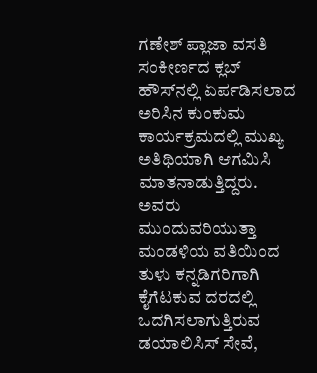ಗಣೇಶ್‌ ಪ್ಲಾಜಾ ವಸತಿ ಸಂಕೀರ್ಣದ ಕ್ಲಬ್‌ ಹೌಸ್‌ನಲ್ಲಿ ಏರ್ಪಡಿಸಲಾದ ಅರಿಸಿನ ಕುಂಕುಮ ಕಾರ್ಯಕ್ರಮದಲ್ಲಿ ಮುಖ್ಯ ಅತಿಥಿಯಾಗಿ ಆಗಮಿಸಿ ಮಾತನಾಡುತ್ತಿದ್ದರು. ಅವರು ಮುಂದುವರಿಯುತ್ತಾ ಮಂಡಳಿಯ ವತಿಯಿಂದ ತುಳು ಕನ್ನಡಿಗರಿಗಾಗಿ ಕೈಗೆಟಕುವ ದರದಲ್ಲಿ ಒದಗಿಸಲಾಗುತ್ತಿರುವ ಡಯಾಲಿಸಿಸ್‌ ಸೇವೆ,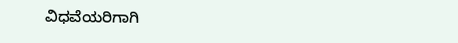ವಿಧವೆಯರಿಗಾಗಿ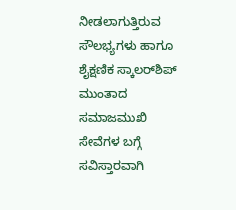ನೀಡಲಾಗುತ್ತಿರುವ ಸೌಲಭ್ಯಗಳು ಹಾಗೂ ಶೈಕ್ಷಣಿಕ ಸ್ಕಾಲರ್‌ಶಿಪ್‌ ಮುಂತಾದ ಸಮಾಜಮುಖಿ ಸೇವೆಗಳ ಬಗ್ಗೆ ಸವಿಸ್ತಾರವಾಗಿ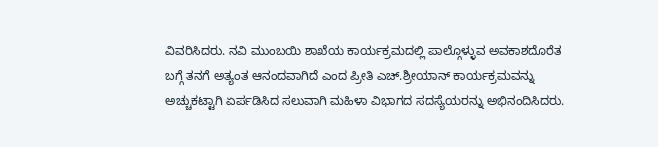ವಿವರಿಸಿದರು. ನವಿ ಮುಂಬಯಿ ಶಾಖೆಯ ಕಾರ್ಯಕ್ರಮದಲ್ಲಿ ಪಾಲ್ಗೊಳ್ಳುವ ಅವಕಾಶದೊರೆತ ಬಗ್ಗೆ ತನಗೆ ಅತ್ಯಂತ ಆನಂದವಾಗಿದೆ ಎಂದ ಪ್ರೀತಿ ಎಚ್‌.ಶ್ರೀಯಾನ್‌ ಕಾರ್ಯಕ್ರಮವನ್ನು ಅಚ್ಚುಕಟ್ಟಾಗಿ ಏರ್ಪಡಿಸಿದ ಸಲುವಾಗಿ ಮಹಿಳಾ ವಿಭಾಗದ ಸದಸ್ಯೆಯರನ್ನು ಅಭಿನಂದಿಸಿದರು.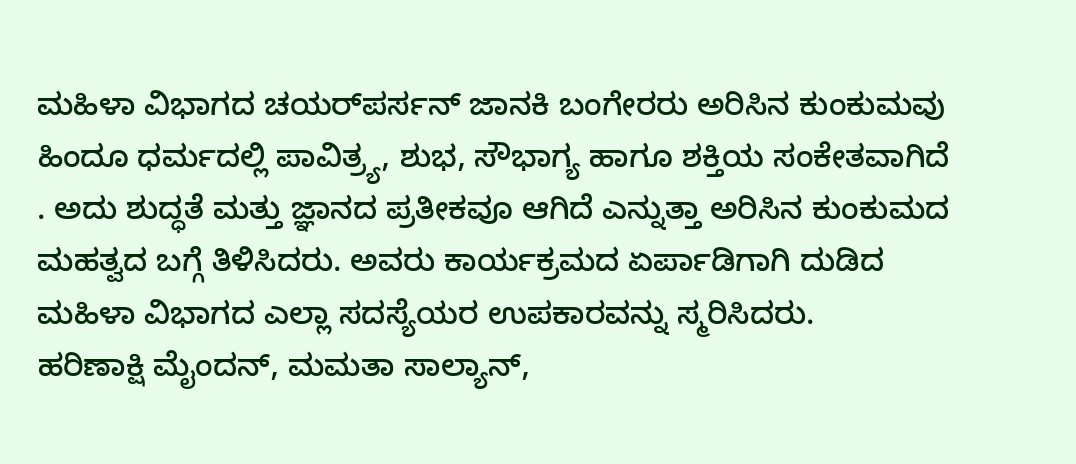ಮಹಿಳಾ ವಿಭಾಗದ ಚಯರ್‌ಪರ್ಸನ್‌ ಜಾನಕಿ ಬಂಗೇರರು ಅರಿಸಿನ ಕುಂಕುಮವು ಹಿಂದೂ ಧರ್ಮದಲ್ಲಿ ಪಾವಿತ್ರ್ಯ, ಶುಭ, ಸೌಭಾಗ್ಯ ಹಾಗೂ ಶಕ್ತಿಯ ಸಂಕೇತವಾಗಿದೆ . ಅದು ಶುದ್ಧತೆ ಮತ್ತು ಜ್ಞಾನದ ಪ್ರತೀಕವೂ ಆಗಿದೆ ಎನ್ನುತ್ತಾ ಅರಿಸಿನ ಕುಂಕುಮದ ಮಹತ್ವದ ಬಗ್ಗೆ ತಿಳಿಸಿದರು. ಅವರು ಕಾರ್ಯಕ್ರಮದ ಏರ್ಪಾಡಿಗಾಗಿ ದುಡಿದ ಮಹಿಳಾ ವಿಭಾಗದ ಎಲ್ಲಾ ಸದಸ್ಯೆಯರ ಉಪಕಾರವನ್ನು ಸ್ಮರಿಸಿದರು.
ಹರಿಣಾಕ್ಷಿ ಮೈಂದನ್‌, ಮಮತಾ ಸಾಲ್ಯಾನ್‌,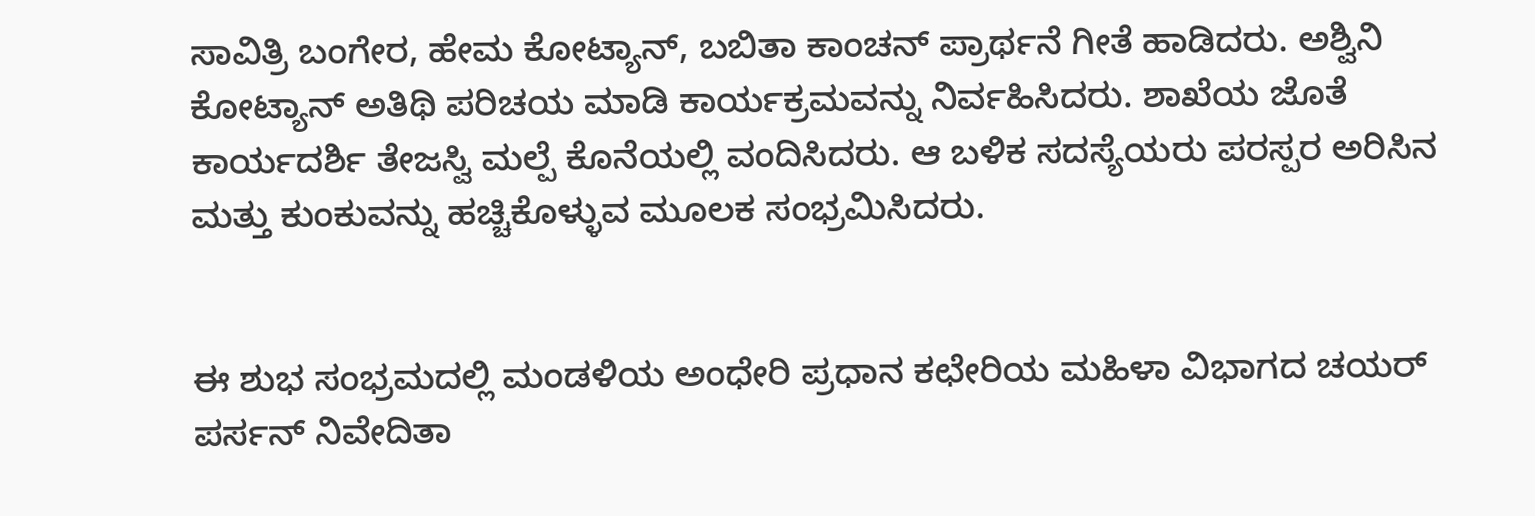ಸಾವಿತ್ರಿ ಬಂಗೇರ, ಹೇಮ ಕೋಟ್ಯಾನ್‌, ಬಬಿತಾ ಕಾಂಚನ್‌ ಪ್ರಾರ್ಥನೆ ಗೀತೆ ಹಾಡಿದರು. ಅಶ್ವಿನಿ ಕೋಟ್ಯಾನ್‌ ಅತಿಥಿ ಪರಿಚಯ ಮಾಡಿ ಕಾರ್ಯಕ್ರಮವನ್ನು ನಿರ್ವಹಿಸಿದರು. ಶಾಖೆಯ ಜೊತೆ ಕಾರ್ಯದರ್ಶಿ ತೇಜಸ್ವಿ ಮಲ್ಪೆ ಕೊನೆಯಲ್ಲಿ ವಂದಿಸಿದರು. ಆ ಬಳಿಕ ಸದಸ್ಯೆಯರು ಪರಸ್ಪರ ಅರಿಸಿನ ಮತ್ತು ಕುಂಕುವನ್ನು ಹಚ್ಚಿಕೊಳ್ಳುವ ಮೂಲಕ ಸಂಭ್ರಮಿಸಿದರು.


ಈ ಶುಭ ಸಂಭ್ರಮದಲ್ಲಿ ಮಂಡಳಿಯ ಅಂಧೇರಿ ಪ್ರಧಾನ ಕಛೇರಿಯ ಮಹಿಳಾ ವಿಭಾಗದ ಚಯರ್‌ ಪರ್ಸನ್ ನಿವೇದಿತಾ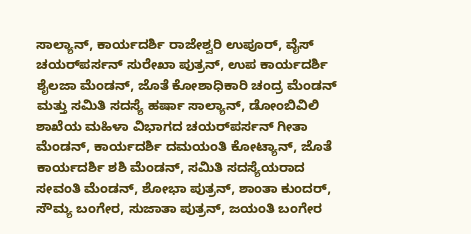ಸಾಲ್ಯಾನ್‌, ಕಾರ್ಯದರ್ಶಿ ರಾಜೇಶ್ವರಿ ಉಪೂರ್‌, ವೈಸ್‌ ಚಯರ್‌ಪರ್ಸನ್ ಸುರೇಖಾ ಪುತ್ರನ್‌, ಉಪ ಕಾರ್ಯದರ್ಶಿ ಶೈಲಜಾ ಮೆಂಡನ್‌, ಜೊತೆ ಕೋಶಾಧಿಕಾರಿ ಚಂದ್ರ ಮೆಂಡನ್‌ ಮತ್ತು ಸಮಿತಿ ಸದಸ್ಯೆ ಹರ್ಷಾ ಸಾಲ್ಯಾನ್‌, ಡೋಂಬಿವಿಲಿ ಶಾಖೆಯ ಮಹಿಳಾ ವಿಭಾಗದ ಚಯರ್‌ಪರ್ಸನ್‌ ಗೀತಾ ಮೆಂಡನ್‌, ಕಾರ್ಯದರ್ಶಿ ದಮಯಂತಿ ಕೋಟ್ಯಾನ್‌, ಜೊತೆ ಕಾರ್ಯದರ್ಶಿ ಶಶಿ ಮೆಂಡನ್‌, ಸಮಿತಿ ಸದಸ್ಯೆಯರಾದ ಸೕವಂತಿ ಮೆಂಡನ್‌, ಶೋಭಾ ಪುತ್ರನ್‌, ಶಾಂತಾ ಕುಂದರ್‌, ಸೌಮ್ಯ ಬಂಗೇರ, ಸುಜಾತಾ ಪುತ್ರನ್‌, ಜಯಂತಿ ಬಂಗೇರ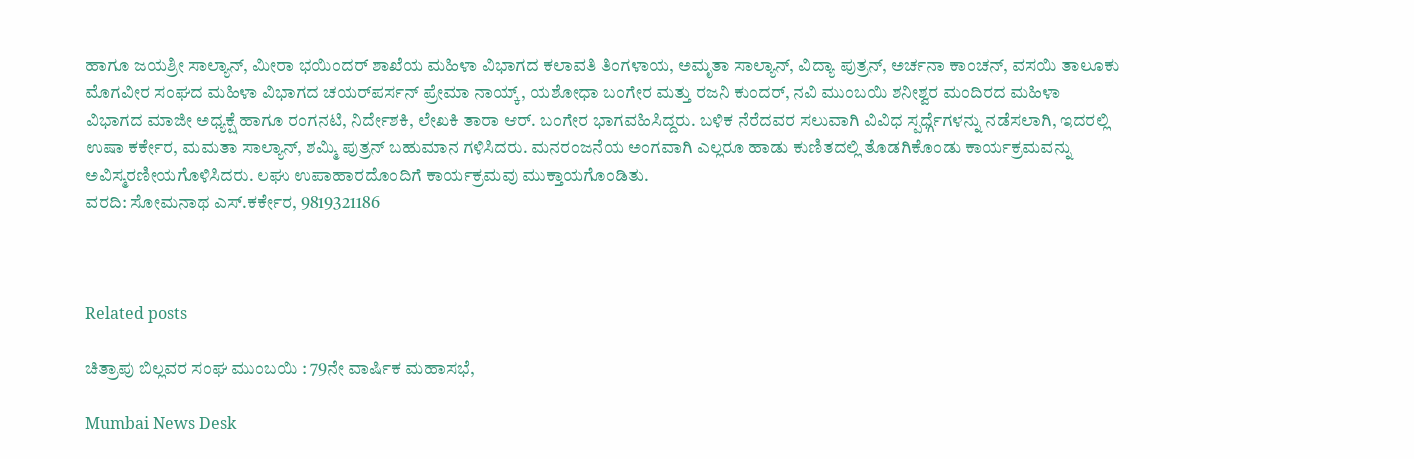ಹಾಗೂ ಜಯಶ್ರೀ ಸಾಲ್ಯಾನ್‌, ಮೀರಾ ಭಯಿಂದರ್‌ ಶಾಖೆಯ ಮಹಿಳಾ ವಿಭಾಗದ ಕಲಾವತಿ ತಿಂಗಳಾಯ, ಅಮೃತಾ ಸಾಲ್ಯಾನ್‌, ವಿದ್ಯಾ ಪುತ್ರನ್‌, ಅರ್ಚನಾ ಕಾಂಚನ್‌, ವಸಯಿ ತಾಲೂಕು ಮೊಗವೀರ ಸಂಘದ ಮಹಿಳಾ ವಿಭಾಗದ ಚಯರ್‌ಪರ್ಸನ್‌ ಪ್ರೇಮಾ ನಾಯ್ಕ್‌, ಯಶೋಧಾ ಬಂಗೇರ ಮತ್ತು ರಜನಿ ಕುಂದರ್‌, ನವಿ ಮುಂಬಯಿ ಶನೀಶ್ವರ ಮಂದಿರದ ಮಹಿಳಾ ವಿಭಾಗದ ಮಾಜೀ ಅಧ್ಯಕ್ಷೆ ಹಾಗೂ ರಂಗನಟಿ, ನಿರ್ದೇಶಕಿ, ಲೇಖಕಿ ತಾರಾ ಆರ್‌. ಬಂಗೇರ ಭಾಗವಹಿಸಿದ್ದರು. ಬಳಿಕ ನೆರೆದವರ ಸಲುವಾಗಿ ವಿವಿಧ ಸ್ಪರ್ಧ್ಗೆಗಳನ್ನು ನಡೆಸಲಾಗಿ, ಇದರಲ್ಲಿ ಉಷಾ ಕರ್ಕೇರ, ಮಮತಾ ಸಾಲ್ಯಾನ್‌, ಶಮ್ಮಿ ಪುತ್ರನ್‌ ಬಹುಮಾನ ಗಳಿಸಿದರು. ಮನರಂಜನೆಯ ಅಂಗವಾಗಿ ಎಲ್ಲರೂ ಹಾಡು ಕುಣಿತದಲ್ಲಿ ತೊಡಗಿಕೊಂಡು ಕಾರ್ಯಕ್ರಮವನ್ನು ಅವಿಸ್ಮರಣೀಯಗೊಳಿಸಿದರು. ಲಘು ಉಪಾಹಾರದೊಂದಿಗೆ ಕಾರ್ಯಕ್ರಮವು ಮುಕ್ತಾಯಗೊಂಡಿತು.
ವರದಿ: ಸೋಮನಾಥ ಎಸ್‌.ಕರ್ಕೇರ, 9819321186



Related posts

ಚಿತ್ರಾಪು ಬಿಲ್ಲವರ ಸಂಘ ಮುಂಬಯಿ : 79ನೇ ವಾರ್ಷಿಕ ಮಹಾಸಭೆ,

Mumbai News Desk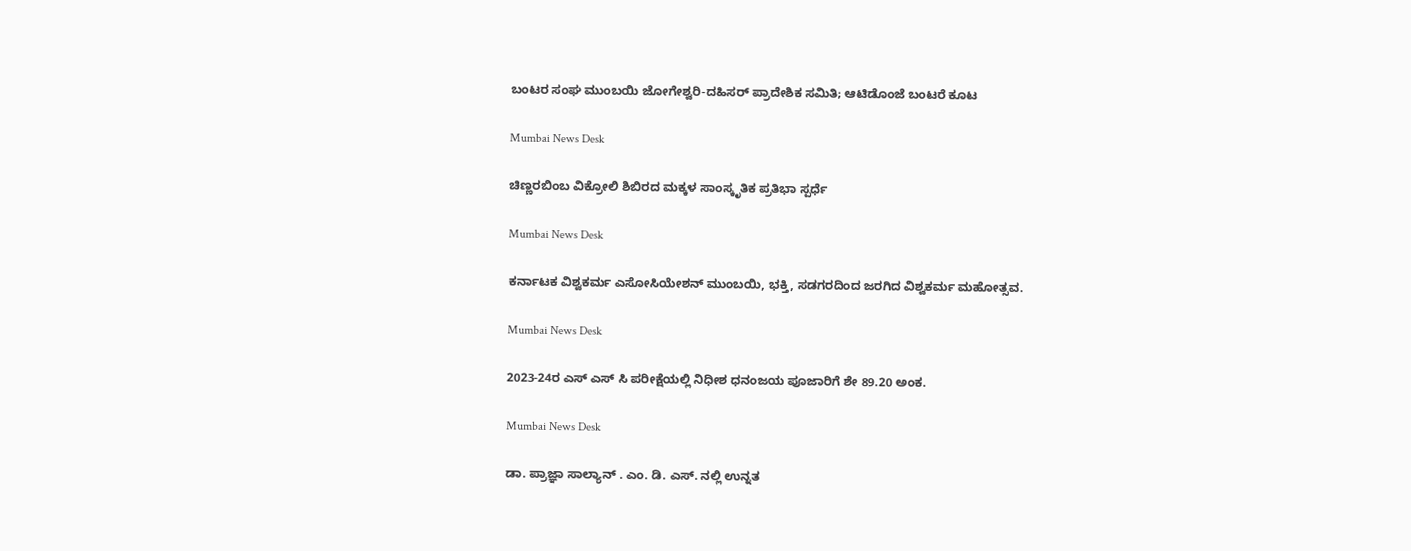ಬಂಟರ ಸಂಘ ಮುಂಬಯಿ ಜೋಗೇಶ್ವರಿ-ದಹಿಸರ್ ಪ್ರಾದೇಶಿಕ ಸಮಿತಿ; ಆಟಿಡೊಂಜೆ ಬಂಟರೆ ಕೂಟ

Mumbai News Desk

ಚಿಣ್ಣರಬಿಂಬ ವಿಕ್ರೋಲಿ ಶಿಬಿರದ ಮಕ್ಕಳ ಸಾಂಸ್ಕೃತಿಕ ಪ್ರತಿಭಾ ಸ್ಪರ್ಧೆ

Mumbai News Desk

ಕರ್ನಾಟಕ ವಿಶ್ವಕರ್ಮ ಎಸೋಸಿಯೇಶನ್ ಮುಂಬಯಿ, ಭಕ್ತಿ, ಸಡಗರದಿಂದ ಜರಗಿದ ವಿಶ್ವಕರ್ಮ ಮಹೋತ್ಸವ.

Mumbai News Desk

2023-24ರ ಎಸ್ ಎಸ್ ಸಿ ಪರೀಕ್ಷೆಯಲ್ಲಿ ನಿಧೀಶ ಧನಂಜಯ ಪೂಜಾರಿಗೆ ಶೇ 89.20 ಅಂಕ.

Mumbai News Desk

ಡಾ. ಪ್ರಾಜ್ಞಾ ಸಾಲ್ಯಾನ್ . ಎಂ. ಡಿ. ಎಸ್. ನಲ್ಲಿ ಉನ್ನತ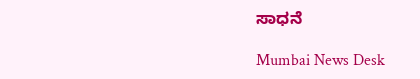ಸಾಧನೆ

Mumbai News Desk